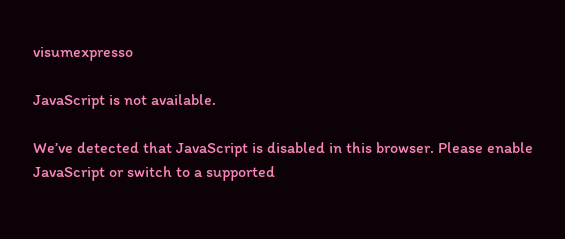visumexpresso

JavaScript is not available.

We’ve detected that JavaScript is disabled in this browser. Please enable JavaScript or switch to a supported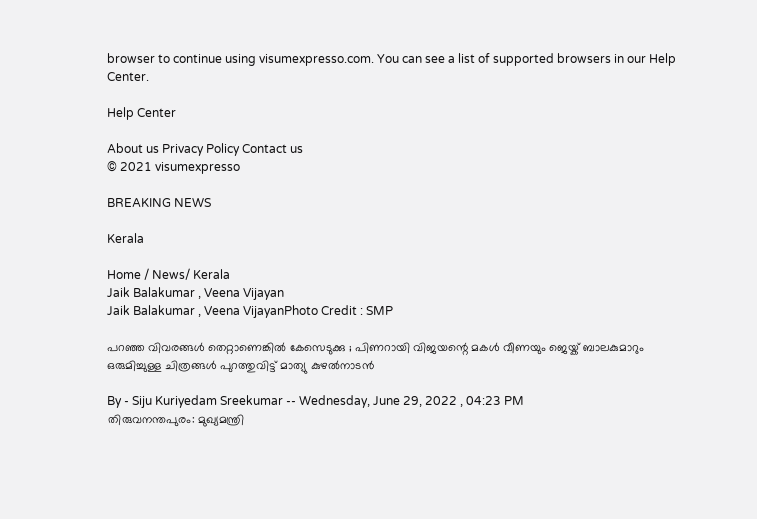browser to continue using visumexpresso.com. You can see a list of supported browsers in our Help Center.

Help Center

About us Privacy Policy Contact us
© 2021 visumexpresso

BREAKING NEWS

Kerala

Home / News/ Kerala
Jaik Balakumar , Veena Vijayan
Jaik Balakumar , Veena VijayanPhoto Credit : SMP

പറഞ്ഞ വിവരങ്ങൾ തെറ്റാണെങ്കിൽ കേസെടുക്കു ; പിണറായി വിജയന്റെ മകൾ വീണയും ജെയ്ക് ബാലകുമാറും ഒരുമിച്ചുള്ള ചിത്രങ്ങൾ പുറത്തുവിട്ട് മാത്യു കുഴൽനാടൻ

By - Siju Kuriyedam Sreekumar -- Wednesday, June 29, 2022 , 04:23 PM
തിരുവനന്തപുരം: മുഖ്യമന്ത്രി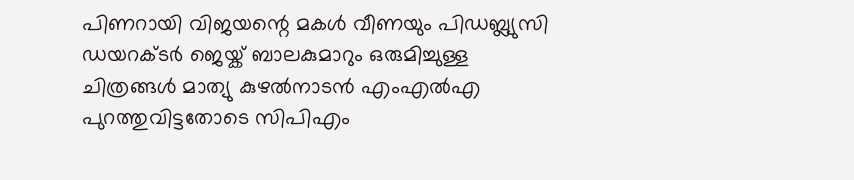പിണറായി വിജയന്റെ മകൾ വീണയും പിഡബ്ല്യുസി ഡയറക്ടർ ജെയ്ക് ബാലകുമാറും ഒരുമിച്ചുള്ള ചിത്രങ്ങൾ മാത്യു കുഴൽനാടൻ എംഎൽഎ പുറത്തുവിട്ടതോടെ സിപിഎം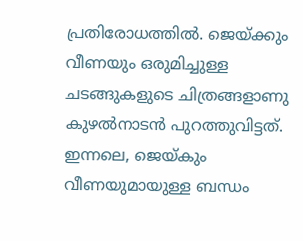പ്രതിരോധത്തിൽ. ജെയ്ക്കും വീണയും ഒരുമിച്ചുള്ള ചടങ്ങുകളുടെ ചിത്രങ്ങളാണു കുഴൽനാടൻ പുറത്തുവിട്ടത്. ഇന്നലെ, ജെയ്കും വീണയുമായുള്ള ബന്ധം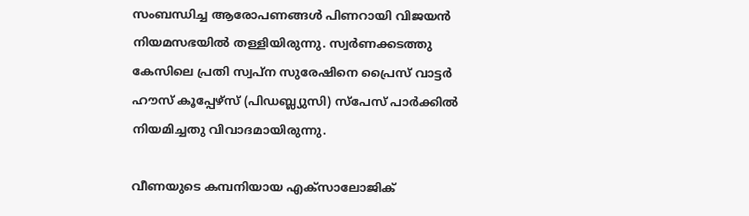സംബന്ധിച്ച ആരോപണങ്ങൾ പിണറായി വിജയൻ നിയമസഭയിൽ തള്ളിയിരുന്നു. സ്വർണക്കടത്തു കേസിലെ പ്രതി സ്വപ്ന സുരേഷിനെ പ്രൈസ് വാട്ടർ ഹൗസ് കൂപ്പേഴ്സ് (പിഡബ്ല്യുസി) സ്പേസ് പാർക്കിൽ നിയമിച്ചതു വിവാദമായിരുന്നു.

വീണയുടെ കമ്പനിയായ എക്സാലോജിക്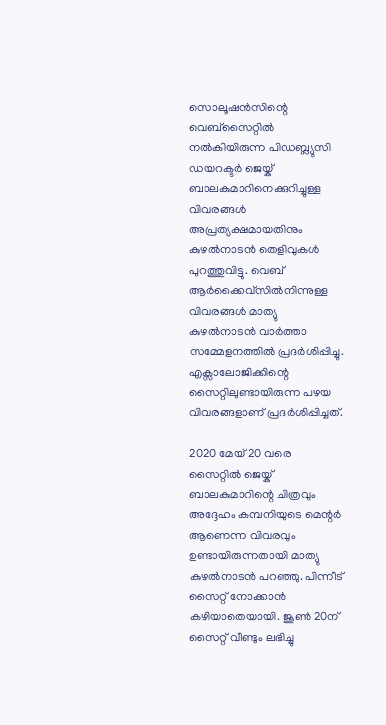സൊലൂഷൻസിന്റെ വെബ്സൈറ്റിൽ നൽകിയിരുന്ന പിഡബ്ല്യുസി ഡയറക്ടർ ജെയ്ക് ബാലകുമാറിനെക്കുറിച്ചുള്ള വിവരങ്ങൾ അപ്രത്യക്ഷമായതിനും കുഴൽനാടൻ തെളിവുകൾ പുറത്തുവിട്ടു. വെബ് ആർക്കൈവ്സിൽനിന്നുള്ള വിവരങ്ങൾ മാത്യു കുഴൽനാടൻ വാർത്താ സമ്മേളനത്തിൽ പ്രദർശിപ്പിച്ചു. എക്സാലോജിക്കിന്റെ സൈറ്റിലുണ്ടായിരുന്ന പഴയ വിവരങ്ങളാണ് പ്രദർശിപ്പിച്ചത്.

2020 മേയ് 20 വരെ സൈറ്റിൽ ജെയ്ക് ബാലകുമാറിന്റെ ചിത്രവും അദ്ദേഹം കമ്പനിയുടെ മെന്റർ ആണെന്ന വിവരവും ഉണ്ടായിരുന്നതായി മാത്യു കുഴൽനാടൻ പറഞ്ഞു. പിന്നീട് സൈറ്റ് നോക്കാൻ കഴിയാതെയായി. ജൂൺ 20ന് സൈറ്റ് വീണ്ടും ലഭിച്ചു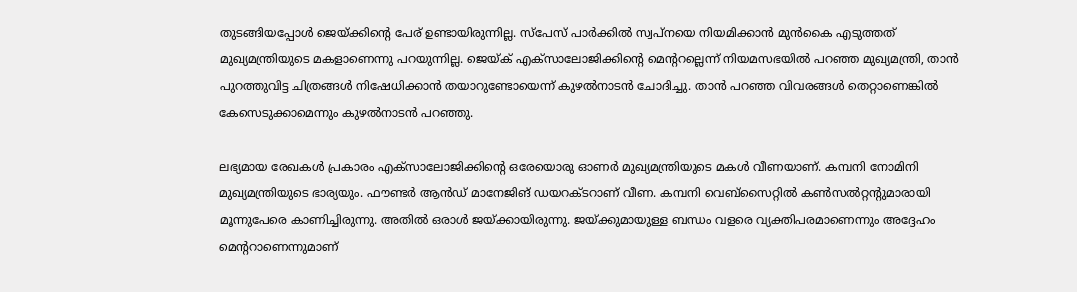തുടങ്ങിയപ്പോൾ ജെയ്ക്കിന്റെ പേര് ഉണ്ടായിരുന്നില്ല. സ്പേസ് പാർക്കിൽ സ്വപ്നയെ നിയമിക്കാൻ മുൻകൈ എടുത്തത് മുഖ്യമന്ത്രിയുടെ മകളാണെന്നു പറയുന്നില്ല. ജെയ്ക് എക്സാലോജിക്കിന്റെ മെന്ററല്ലെന്ന് നിയമസഭയിൽ പറഞ്ഞ മുഖ്യമന്ത്രി, താൻ പുറത്തുവിട്ട ചിത്രങ്ങൾ നിഷേധിക്കാൻ തയാറുണ്ടോയെന്ന് കുഴൽനാടൻ ചോദിച്ചു. താൻ പറഞ്ഞ വിവരങ്ങൾ തെറ്റാണെങ്കിൽ കേസെടുക്കാമെന്നും കുഴൽനാടൻ പറഞ്ഞു.

ലഭ്യമായ രേഖകൾ പ്രകാരം എക്സാലോജിക്കിന്റെ ഒരേയൊരു ഓണർ മുഖ്യമന്ത്രിയുടെ മകൾ വീണയാണ്. കമ്പനി നോമിനി മുഖ്യമന്ത്രിയുടെ ഭാര്യയും. ഫൗണ്ടർ ആൻഡ് മാനേജിങ് ഡയറക്ടറാണ് വീണ. കമ്പനി വെബ്സൈറ്റിൽ കൺസൽറ്റന്റുമാരായി മൂന്നുപേരെ കാണിച്ചിരുന്നു. അതിൽ ഒരാൾ ജയ്ക്കായിരുന്നു. ജയ്ക്കുമായുള്ള ബന്ധം വളരെ വ്യക്തിപരമാണെന്നും അദ്ദേഹം മെന്ററാണെന്നുമാണ്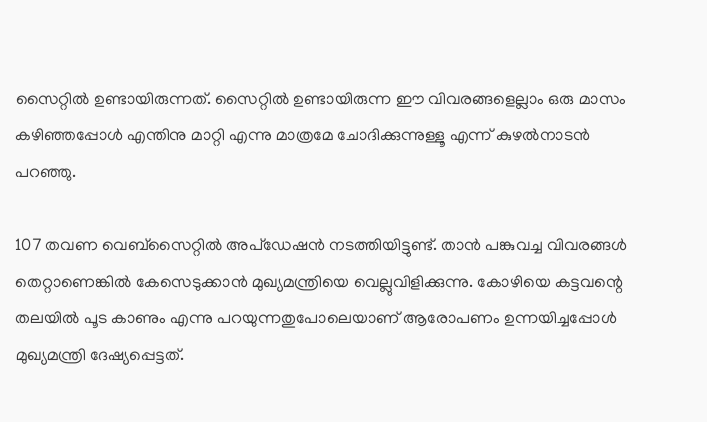സൈറ്റിൽ ഉണ്ടായിരുന്നത്. സൈറ്റിൽ ഉണ്ടായിരുന്ന ഈ വിവരങ്ങളെല്ലാം ഒരു മാസം കഴിഞ്ഞപ്പോൾ എന്തിനു മാറ്റി എന്നു മാത്രമേ ചോദിക്കുന്നുള്ളൂ എന്ന് കുഴൽനാടൻ പറ‍ഞ്ഞു.

107 തവണ വെബ്സൈറ്റിൽ അപ്ഡേഷൻ നടത്തിയിട്ടുണ്ട്. താൻ പങ്കുവച്ച വിവരങ്ങൾ തെറ്റാണെങ്കിൽ കേസെടുക്കാൻ മുഖ്യമന്ത്രിയെ വെല്ലുവിളിക്കുന്നു. കോഴിയെ കട്ടവന്റെ തലയിൽ പൂട കാണും എന്നു പറയുന്നതുപോലെയാണ് ആരോപണം ഉന്നയിച്ചപ്പോൾ മുഖ്യമന്ത്രി ദേഷ്യപ്പെട്ടത്.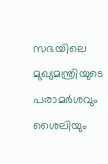സഭയിലെ മുഖ്യമന്ത്രിയുടെ പരാമർശവും ശൈലിയും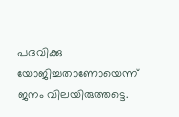പദവിക്കു യോജിച്ചതാണോയെന്ന് ജനം വിലയിരുത്തട്ടെ.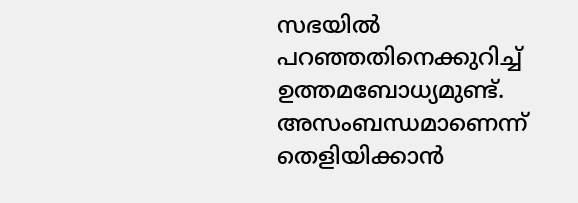സഭയിൽ പറഞ്ഞതിനെക്കുറിച്ച് ഉത്തമബോധ്യമുണ്ട്. അസംബന്ധമാണെന്ന് തെളിയിക്കാൻ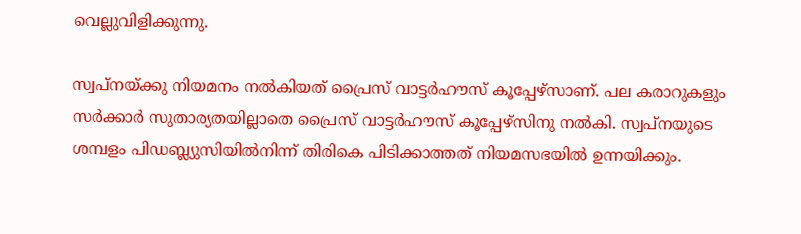വെല്ലുവിളിക്കുന്നു.

സ്വപ്നയ്ക്കു നിയമനം നൽകിയത് പ്രൈസ് വാട്ടർഹൗസ് കൂപ്പേഴ്സാണ്. പല കരാറുകളും സർക്കാർ സുതാര്യതയില്ലാതെ പ്രൈസ് വാട്ടർഹൗസ് കൂപ്പേഴ്സിനു നൽകി. സ്വപ്നയുടെ ശമ്പളം പിഡബ്ല്യുസിയിൽനിന്ന് തിരികെ പിടിക്കാത്തത് നിയമസഭയിൽ ഉന്നയിക്കും.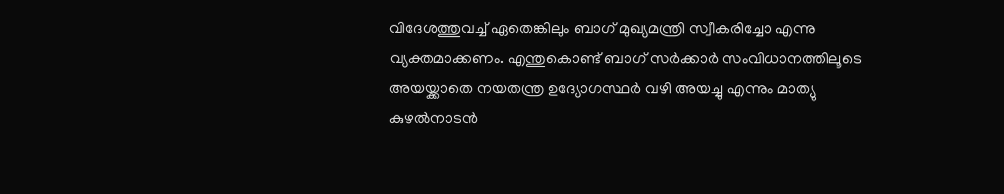വിദേശത്തുവച്ച് ഏതെങ്കിലും ബാഗ് മുഖ്യമന്ത്രി സ്വീകരിച്ചോ എന്നു വ്യക്തമാക്കണം. എന്തുകൊണ്ട് ബാഗ് സർക്കാർ സംവിധാനത്തിലൂടെ അയയ്ക്കാതെ നയതന്ത്ര ഉദ്യോഗസ്ഥർ വഴി അയച്ചു എന്നും മാത്യു കുഴൽനാടൻ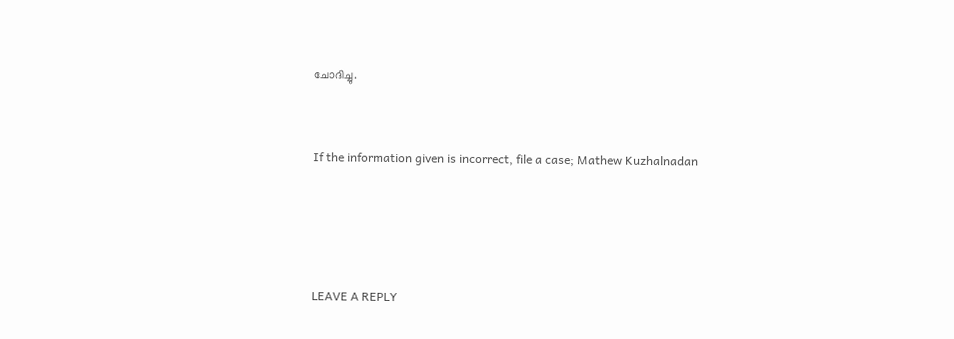ചോദിച്ചു.


If the information given is incorrect, file a case; Mathew Kuzhalnadan




LEAVE A REPLY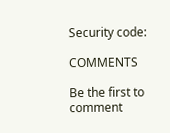Security code:

COMMENTS

Be the first to comment